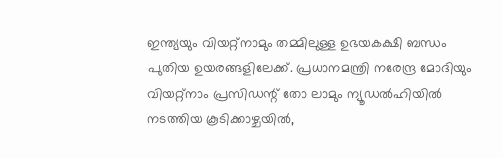ഇന്ത്യയും വിയറ്റ്നാമും തമ്മിലുള്ള ഉഭയകക്ഷി ബന്ധം പുതിയ ഉയരങ്ങളിലേക്ക്. പ്രധാനമന്ത്രി നരേന്ദ്ര മോദിയും വിയറ്റ്നാം പ്രസിഡന്റ് തോ ലാമും ന്യൂഡൽഹിയിൽ നടത്തിയ കൂടിക്കാഴ്ചയിൽ,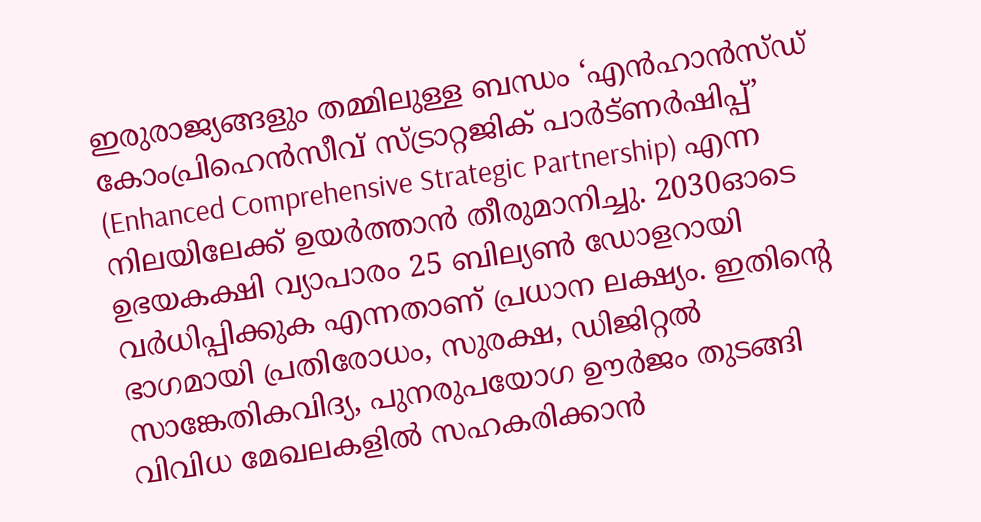ഇരുരാജ്യങ്ങളും തമ്മിലുള്ള ബന്ധം ‘എൻഹാൻസ്ഡ് കോംപ്രിഹെൻസീവ് സ്ട്രാറ്റജിക് പാർട്ണർഷിപ്പ്’ (Enhanced Comprehensive Strategic Partnership) എന്ന നിലയിലേക്ക് ഉയർത്താൻ തീരുമാനിച്ചു. 2030ഓടെ ഉഭയകക്ഷി വ്യാപാരം 25 ബില്യൺ ഡോളറായി വർധിപ്പിക്കുക എന്നതാണ് പ്രധാന ലക്ഷ്യം. ഇതിന്റെ ഭാഗമായി പ്രതിരോധം, സുരക്ഷ, ഡിജിറ്റൽ സാങ്കേതികവിദ്യ, പുനരുപയോഗ ഊർജം തുടങ്ങി വിവിധ മേഖലകളിൽ സഹകരിക്കാൻ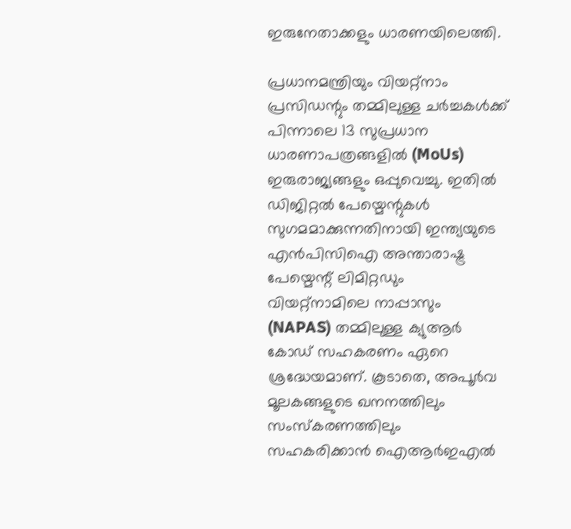ഇരുനേതാക്കളും ധാരണയിലെത്തി.

പ്രധാനമന്ത്രിയും വിയറ്റ്നാം പ്രസിഡന്റും തമ്മിലുള്ള ചർച്ചകൾക്ക് പിന്നാലെ 13 സുപ്രധാന ധാരണാപത്രങ്ങളിൽ (MoUs) ഇരുരാജ്യങ്ങളും ഒപ്പുവെച്ചു. ഇതിൽ ഡിജിറ്റൽ പേയ്മെന്റുകൾ സുഗമമാക്കുന്നതിനായി ഇന്ത്യയുടെ എൻപിസിഐ അന്താരാഷ്ട്ര പേയ്മെന്റ് ലിമിറ്റഡും വിയറ്റ്നാമിലെ നാപ്പാസും (NAPAS) തമ്മിലുള്ള ക്യുആർ കോഡ് സഹകരണം ഏറെ ശ്രദ്ധേയമാണ്. കൂടാതെ, അപൂർവ മൂലകങ്ങളുടെ ഖനനത്തിലും സംസ്കരണത്തിലും സഹകരിക്കാൻ ഐആർഇഎൽ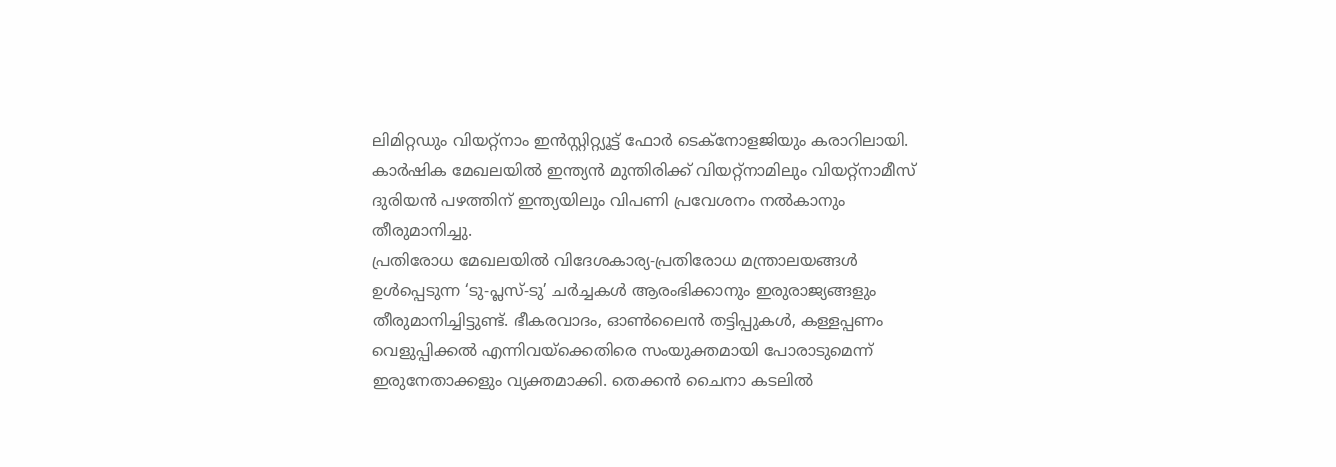ലിമിറ്റഡും വിയറ്റ്നാം ഇൻസ്റ്റിറ്റ്യൂട്ട് ഫോർ ടെക്നോളജിയും കരാറിലായി. കാർഷിക മേഖലയിൽ ഇന്ത്യൻ മുന്തിരിക്ക് വിയറ്റ്നാമിലും വിയറ്റ്നാമീസ് ദുരിയൻ പഴത്തിന് ഇന്ത്യയിലും വിപണി പ്രവേശനം നൽകാനും തീരുമാനിച്ചു.
പ്രതിരോധ മേഖലയിൽ വിദേശകാര്യ-പ്രതിരോധ മന്ത്രാലയങ്ങൾ ഉൾപ്പെടുന്ന ‘ടു-പ്ലസ്-ടു’ ചർച്ചകൾ ആരംഭിക്കാനും ഇരുരാജ്യങ്ങളും തീരുമാനിച്ചിട്ടുണ്ട്. ഭീകരവാദം, ഓൺലൈൻ തട്ടിപ്പുകൾ, കള്ളപ്പണം വെളുപ്പിക്കൽ എന്നിവയ്ക്കെതിരെ സംയുക്തമായി പോരാടുമെന്ന് ഇരുനേതാക്കളും വ്യക്തമാക്കി. തെക്കൻ ചൈനാ കടലിൽ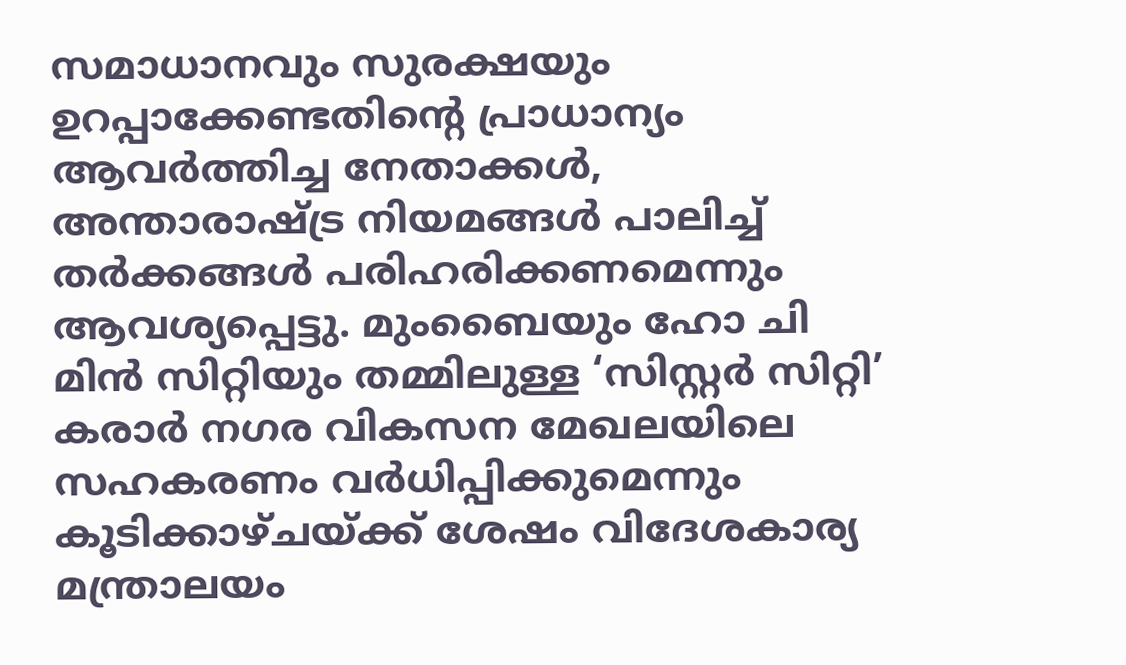സമാധാനവും സുരക്ഷയും ഉറപ്പാക്കേണ്ടതിന്റെ പ്രാധാന്യം ആവർത്തിച്ച നേതാക്കൾ, അന്താരാഷ്ട്ര നിയമങ്ങൾ പാലിച്ച് തർക്കങ്ങൾ പരിഹരിക്കണമെന്നും ആവശ്യപ്പെട്ടു. മുംബൈയും ഹോ ചി മിൻ സിറ്റിയും തമ്മിലുള്ള ‘സിസ്റ്റർ സിറ്റി’ കരാർ നഗര വികസന മേഖലയിലെ സഹകരണം വർധിപ്പിക്കുമെന്നും കൂടിക്കാഴ്ചയ്ക്ക് ശേഷം വിദേശകാര്യ മന്ത്രാലയം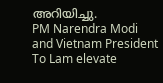അറിയിച്ചു.
PM Narendra Modi and Vietnam President To Lam elevate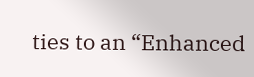ties to an “Enhanced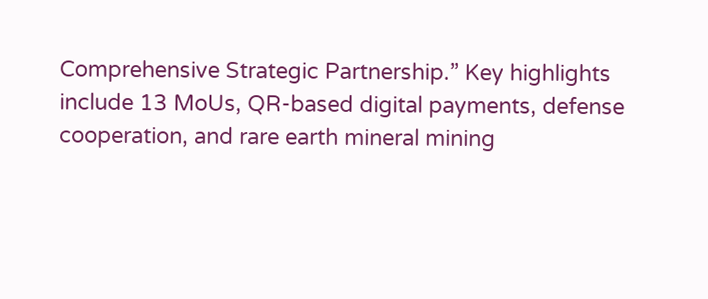Comprehensive Strategic Partnership.” Key highlights include 13 MoUs, QR-based digital payments, defense cooperation, and rare earth mineral mining